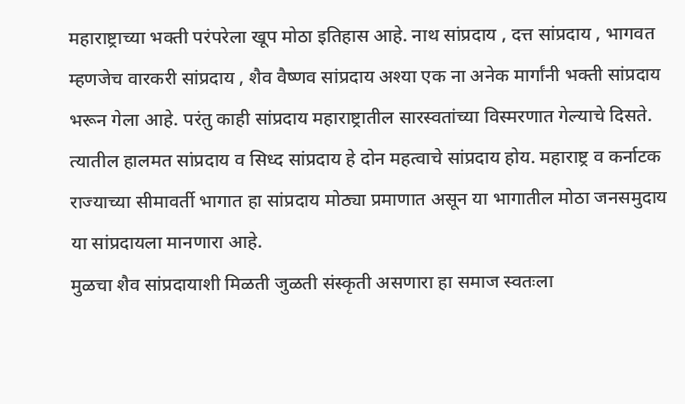महाराष्ट्राच्या भक्ती परंपरेला खूप मोठा इतिहास आहे. नाथ सांप्रदाय , दत्त सांप्रदाय , भागवत म्हणजेच वारकरी सांप्रदाय , शैव वैष्णव सांप्रदाय अश्या एक ना अनेक मार्गांनी भक्ती सांप्रदाय भरून गेला आहे. परंतु काही सांप्रदाय महाराष्ट्रातील सारस्वतांच्या विस्मरणात गेल्याचे दिसते. त्यातील हालमत सांप्रदाय व सिध्द सांप्रदाय हे दोन महत्वाचे सांप्रदाय होय. महाराष्ट्र व कर्नाटक राज्याच्या सीमावर्ती भागात हा सांप्रदाय मोठ्या प्रमाणात असून या भागातील मोठा जनसमुदाय या सांप्रदायला मानणारा आहे.
मुळचा शैव सांप्रदायाशी मिळती जुळती संस्कृती असणारा हा समाज स्वतःला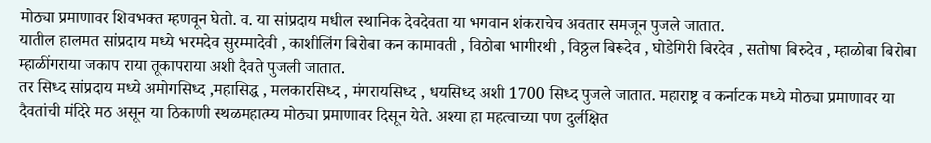मोठ्या प्रमाणावर शिवभक्त म्हणवून घेतो. व. या सांप्रदाय मधील स्थानिक देवदेवता या भगवान शंकराचेच अवतार समजून पुजले जातात.
यातील हालमत सांप्रदाय मध्ये भरमदेव सुरम्मादेवी , काशीलिंग बिरोबा कन कामावती , विठोबा भागीरथी , विठ्ठल बिरूदेव , घोडेगिरी बिरदेव , सतोषा बिरुदेव , म्हाळोबा बिरोबा म्हाळींगराया जकाप राया तूकापराया अशी दैवते पुजली जातात.
तर सिध्द सांप्रदाय मध्ये अमोगसिध्द ,महासिद्ध , मलकारसिध्द , मंगरायसिध्द , धयसिध्द अशी 1700 सिध्द पुजले जातात. महाराष्ट्र व कर्नाटक मध्ये मोठ्या प्रमाणावर या दैवतांची मंदिरे मठ असून या ठिकाणी स्थळमहात्म्य मोठ्या प्रमाणावर दिसून येते. अश्या हा महत्वाच्या पण दुर्लक्षित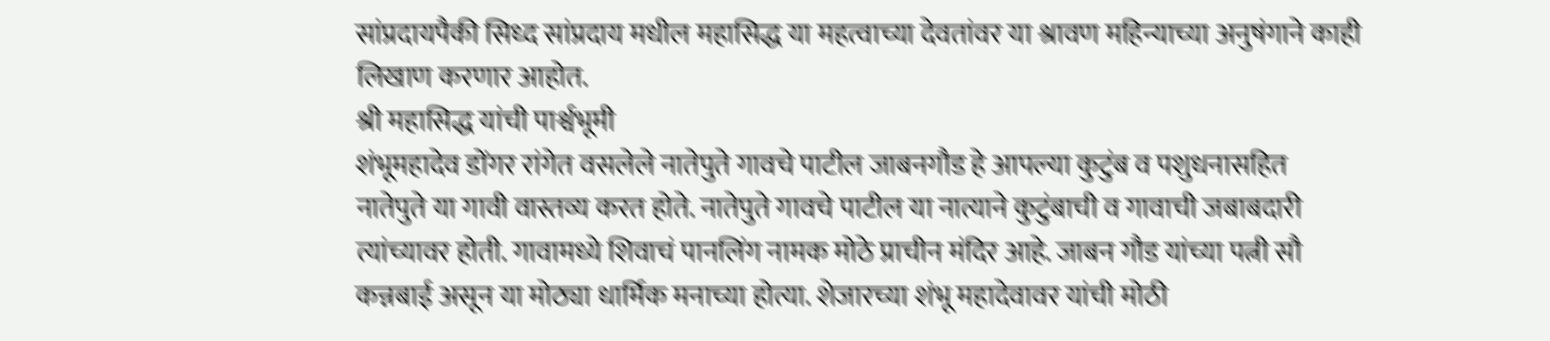सांप्रदायपैकी सिध्द सांप्रदाय मधील महासिद्ध या महत्वाच्या देवतांवर या श्रावण महिन्याच्या अनुषंगाने काही लिखाण करणार आहोत.
श्री महासिद्ध यांची पार्श्वभूमी
शंभूमहादेव डोंगर रांगेत वसलेले नातेपुते गावचे पाटील जाबनगौड हे आपल्या कुटुंब व पशुधनासहित नातेपुते या गावी वास्तव्य करत होते. नातेपुते गावचे पाटील या नात्याने कुटुंबाची व गावाची जबाबदारी त्यांच्यावर होती. गावामध्ये शिवाचं पानलिंग नामक मोठे प्राचीन मंदिर आहे. जाबन गौड यांच्या पत्नी सौ कन्नबाई असून या मोठ्या धार्मिक मनाच्या होत्या. शेजारच्या शंभू महादेवावर यांची मोठी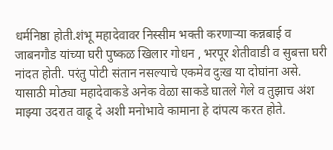धर्मनिष्ठा होती.शंभू महादेवावर निस्सीम भक्ती करणाऱ्या कन्नबाई व जाबनगौड यांच्या घरी पुष्कळ खिलार गोधन , भरपूर शेतीवाडी व सुबत्ता घरी नांदत होती. परंतु पोटी संतान नसल्याचे एकमेव दुःख या दोघांना असे. यासाठी मोठ्या महादेवाकडे अनेक वेळा साकडे घातले गेले व तुझाच अंश माझ्या उदरात वाढू दे अशी मनोभावे कामाना हे दांपत्य करत होते.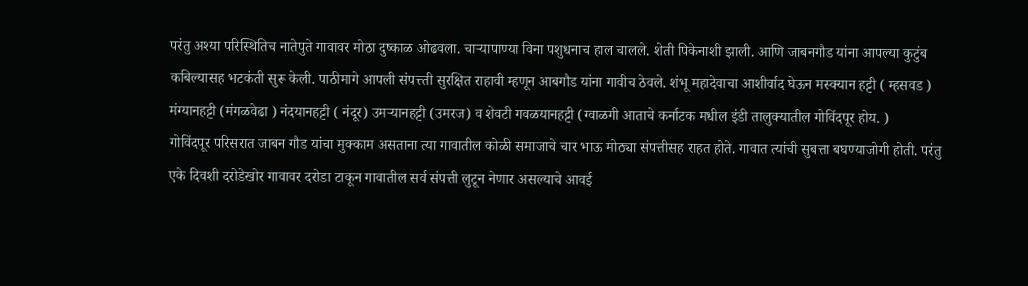परंतु अश्या परिस्थितिच नातेपुते गावावर मोठा दुष्काळ ओढवला. चाऱ्यापाण्या विना पशुधनाच हाल चालले. शेती पिकेनाशी झाली. आणि जाबनगौड यांना आपल्या कुटुंब कबिल्यासह भटकंती सुरू केली. पाठीमागे आपली संपत्त्ती सुरक्षित राहावी म्हणून आबगौड यांना गावीच ठेवले. शंभू महादेवाचा आशीर्वाद घेऊन मस्क्यान हट्टी ( म्हसवड ) मंग्यानहट्टी (मंगळवेढा ) नंदयानहट्टी ( नंदूर) उमऱ्यानहट्टी (उमरज) व शेवटी गवळयानहट्टी (ग्वाळगी आताचे कर्नाटक मधील इंडी तालुक्यातील गोविंदपूर होय. )
गोविंदपूर परिसरात जाबन गौड यांचा मुक्काम असताना त्या गावातील कोळी समाजाचे चार भाऊ मोठ्या संपत्तीसह राहत होते. गावात त्यांची सुबत्ता बघण्याजोगी होती. परंतु एके दिवशी दरोडेखोर गावावर दरोडा टाकून गावातील सर्व संपत्ती लुटून नेणार असल्याचे आवई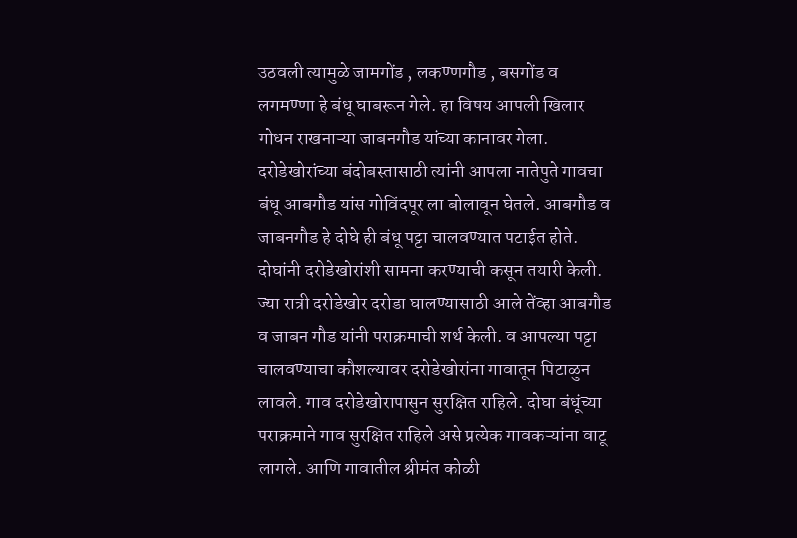उठवली त्यामुळे जामगोंड , लकण्णगौड , बसगोंड व लगमण्णा हे बंधू घाबरून गेले. हा विषय आपली खिलार गोधन राखनाऱ्या जाबनगौड यांच्या कानावर गेला. दरोडेखोरांच्या बंदोबस्तासाठी त्यांनी आपला नातेपुते गावचा बंधू आबगौड यांस गोविंदपूर ला बोलावून घेतले. आबगौड व जाबनगौड हे दोघे ही बंधू पट्टा चालवण्यात पटाईत होते. दोघांनी दरोडेखोरांशी सामना करण्याची कसून तयारी केली. ज्या रात्री दरोडेखोर दरोडा घालण्यासाठी आले तेंव्हा आबगौड व जाबन गौड यांनी पराक्रमाची शर्थ केली. व आपल्या पट्टा चालवण्याचा कौशल्यावर दरोडेखोरांना गावातून पिटाळुन लावले. गाव दरोडेखोरापासुन सुरक्षित राहिले. दोघा बंधूंच्या पराक्रमाने गाव सुरक्षित राहिले असे प्रत्येक गावकऱ्यांना वाटू लागले. आणि गावातील श्रीमंत कोळी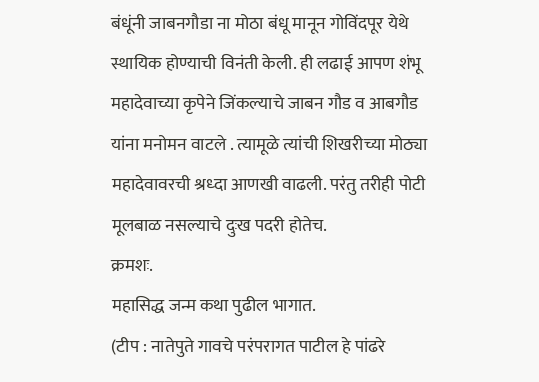बंधूंनी जाबनगौडा ना मोठा बंधू मानून गोविंदपूर येथे स्थायिक होण्याची विनंती केली. ही लढाई आपण शंभू महादेवाच्या कृपेने जिंकल्याचे जाबन गौड व आबगौड यांना मनोमन वाटले . त्यामूळे त्यांची शिखरीच्या मोठ्या महादेवावरची श्रध्दा आणखी वाढली. परंतु तरीही पोटी मूलबाळ नसल्याचे दुःख पदरी होतेच.
क्रमशः.
महासिद्ध जन्म कथा पुढील भागात.
(टीप : नातेपुते गावचे परंपरागत पाटील हे पांढरे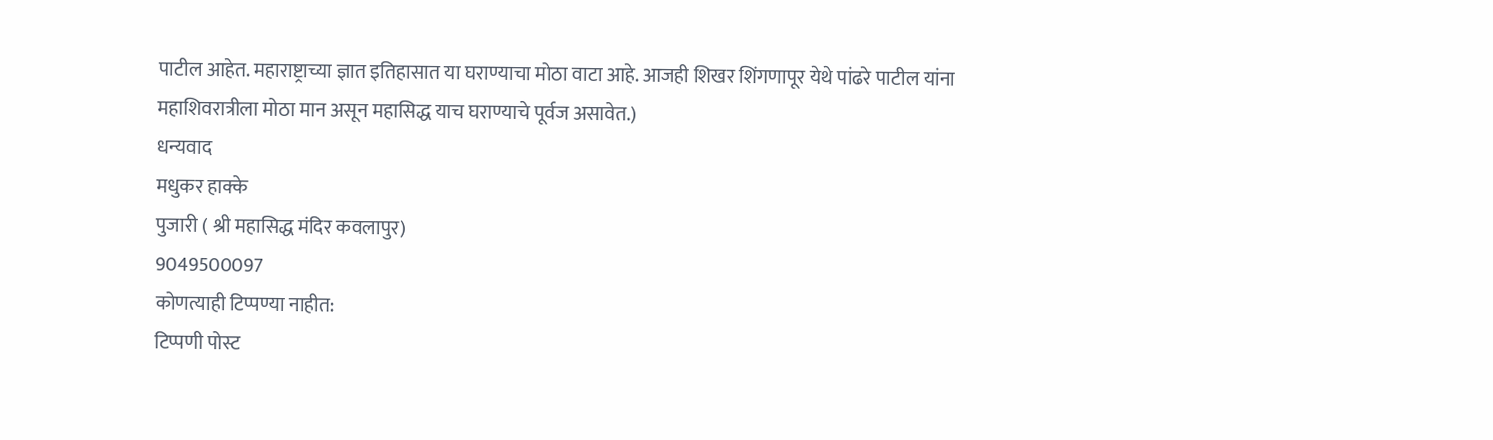पाटील आहेत. महाराष्ट्राच्या ज्ञात इतिहासात या घराण्याचा मोठा वाटा आहे. आजही शिखर शिंगणापूर येथे पांढरे पाटील यांना महाशिवरात्रीला मोठा मान असून महासिद्ध याच घराण्याचे पूर्वज असावेत.)
धन्यवाद
मधुकर हाक्के
पुजारी ( श्री महासिद्ध मंदिर कवलापुर)
9049500097
कोणत्याही टिप्पण्या नाहीत:
टिप्पणी पोस्ट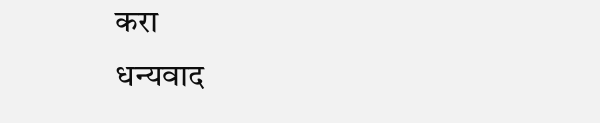करा
धन्यवाद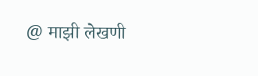@ माझी लेखणी